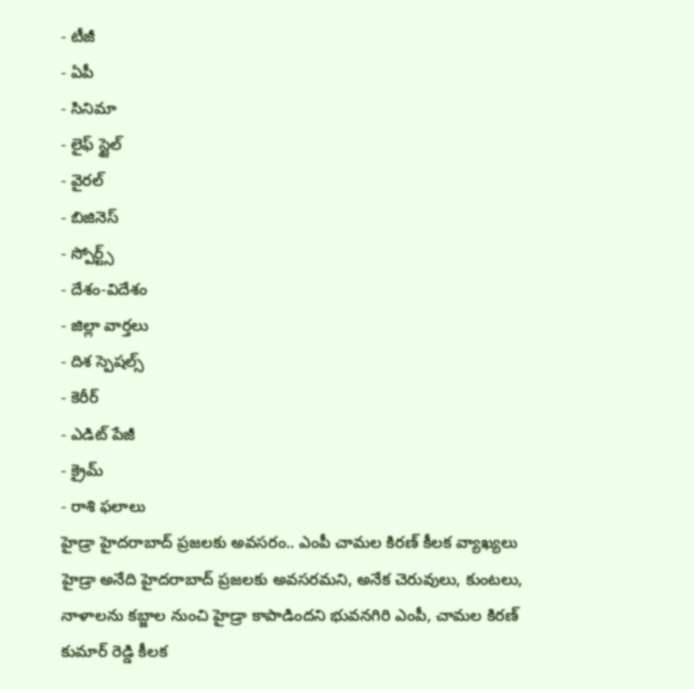- టీజీ
- ఏపీ
- సినిమా
- లైఫ్ స్టైల్
- వైరల్
- బిజినెస్
- స్పోర్ట్స్
- దేశం-విదేశం
- జిల్లా వార్తలు
- దిశ స్పెషల్స్
- కెరీర్
- ఎడిట్ పేజీ
- క్రైమ్
- రాశి ఫలాలు
హైడ్రా హైదరాబాద్ ప్రజలకు అవసరం.. ఎంపీ చామల కిరణ్ కీలక వ్యాఖ్యలు
హైడ్రా అనేది హైదరాబాద్ ప్రజలకు అవసరమని, అనేక చెరువులు, కుంటలు, నాళాలను కబ్జాల నుంచి హైడ్రా కాపాడిందని భువనగిరి ఎంపీ, చామల కిరణ్ కుమార్ రెడ్డి కీలక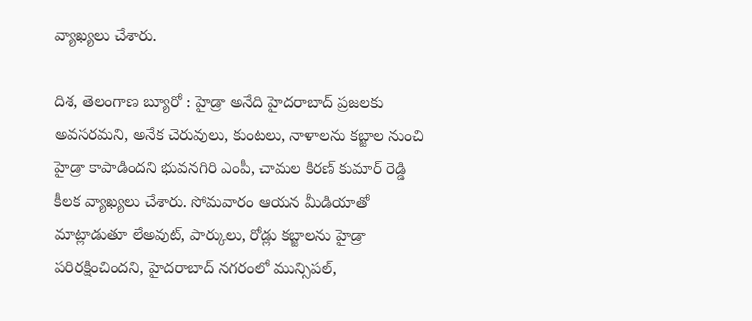వ్యాఖ్యలు చేశారు.

దిశ, తెలంగాణ బ్యూరో : హైడ్రా అనేది హైదరాబాద్ ప్రజలకు అవసరమని, అనేక చెరువులు, కుంటలు, నాళాలను కబ్జాల నుంచి హైడ్రా కాపాడిందని భువనగిరి ఎంపీ, చామల కిరణ్ కుమార్ రెడ్డి కీలక వ్యాఖ్యలు చేశారు. సోమవారం ఆయన మీడియాతో మాట్లాడుతూ లేఅవుట్, పార్కులు, రోడ్లు కబ్జాలను హైడ్రా పరిరక్షించిందని, హైదరాబాద్ నగరంలో మున్సిపల్,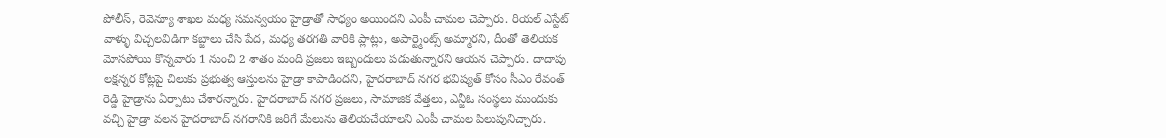పోలీస్, రెవెన్యూ శాఖల మధ్య సమన్వయం హైడ్రాతో సాధ్యం అయిందని ఎంపీ చామల చెప్పారు. రియల్ ఎస్టేట్ వాళ్ళు విచ్చలవిడిగా కబ్జాలు చేసి పేద, మధ్య తరగతి వారికి ప్లాట్లు, అపార్ట్మెంట్స్ అమ్మారని, దీంతో తెలియక మోసపోయి కొన్నవారు 1 నుంచి 2 శాతం మంది ప్రజలు ఇబ్బందులు పడుతున్నారని ఆయన చెప్పారు. దాదాపు లక్షన్నర కోట్లపై చిలుకు ప్రభుత్వ ఆస్తులను హైడ్రా కాపాడిందని, హైదరాబాద్ నగర భవిష్యత్ కోసం సీఎం రేవంత్ రెడ్డి హైడ్రాను ఏర్పాటు చేశారన్నారు. హైదరాబాద్ నగర ప్రజలు, సామాజిక వేత్తలు, ఎన్జీఓ సంస్థలు ముందుకు వచ్చి హైడ్రా వలన హైదరాబాద్ నగరానికి జరిగే మేలును తెలియచేయాలని ఎంపీ చామల పిలుపునిచ్చారు.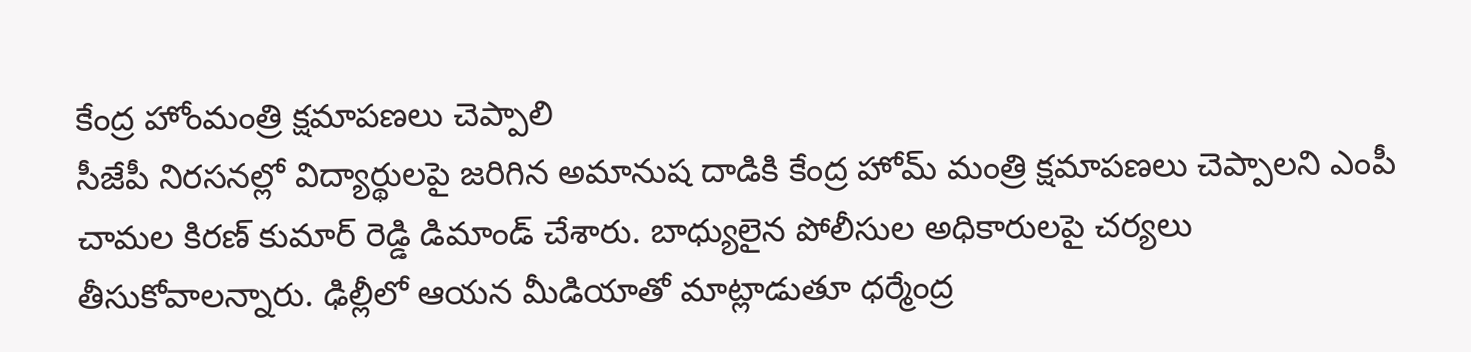కేంద్ర హోంమంత్రి క్షమాపణలు చెప్పాలి
సీజేపీ నిరసనల్లో విద్యార్థులపై జరిగిన అమానుష దాడికి కేంద్ర హోమ్ మంత్రి క్షమాపణలు చెప్పాలని ఎంపీ చామల కిరణ్ కుమార్ రెడ్డి డిమాండ్ చేశారు. బాధ్యులైన పోలీసుల అధికారులపై చర్యలు తీసుకోవాలన్నారు. ఢిల్లీలో ఆయన మీడియాతో మాట్లాడుతూ ధర్మేంద్ర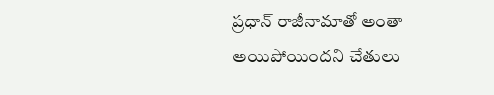ప్రధాన్ రాజీనామాతో అంతా అయిపోయిందని చేతులు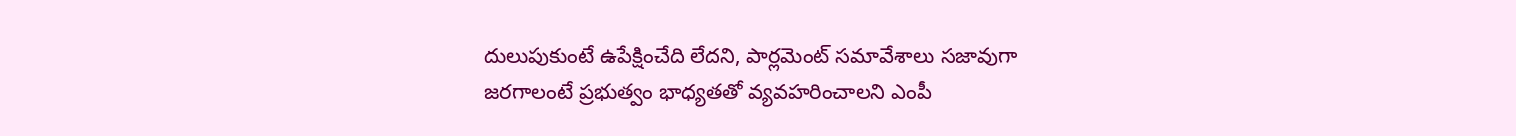దులుపుకుంటే ఉపేక్షించేది లేదని, పార్లమెంట్ సమావేశాలు సజావుగా జరగాలంటే ప్రభుత్వం భాధ్యతతో వ్యవహరించాలని ఎంపీ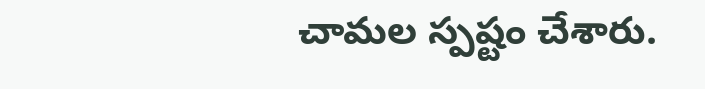చామల స్పష్టం చేశారు.